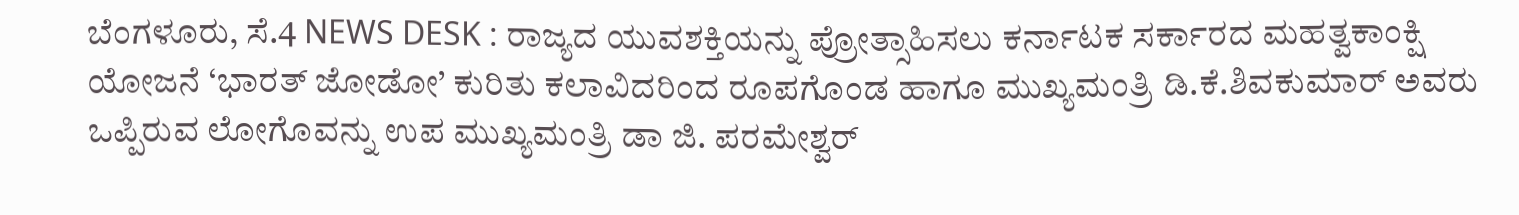ಬೆಂಗಳೂರು, ಸೆ.4 NEWS DESK : ರಾಜ್ಯದ ಯುವಶಕ್ತಿಯನ್ನು ಪ್ರೋತ್ಸಾಹಿಸಲು ಕರ್ನಾಟಕ ಸರ್ಕಾರದ ಮಹತ್ವಕಾಂಕ್ಷಿ ಯೋಜನೆ ‘ಭಾರತ್ ಜೋಡೋ’ ಕುರಿತು ಕಲಾವಿದರಿಂದ ರೂಪಗೊಂಡ ಹಾಗೂ ಮುಖ್ಯಮಂತ್ರಿ ಡಿ.ಕೆ.ಶಿವಕುಮಾರ್ ಅವರು ಒಪ್ಪಿರುವ ಲೋಗೊವನ್ನು ಉಪ ಮುಖ್ಯಮಂತ್ರಿ ಡಾ ಜಿ. ಪರಮೇಶ್ವರ್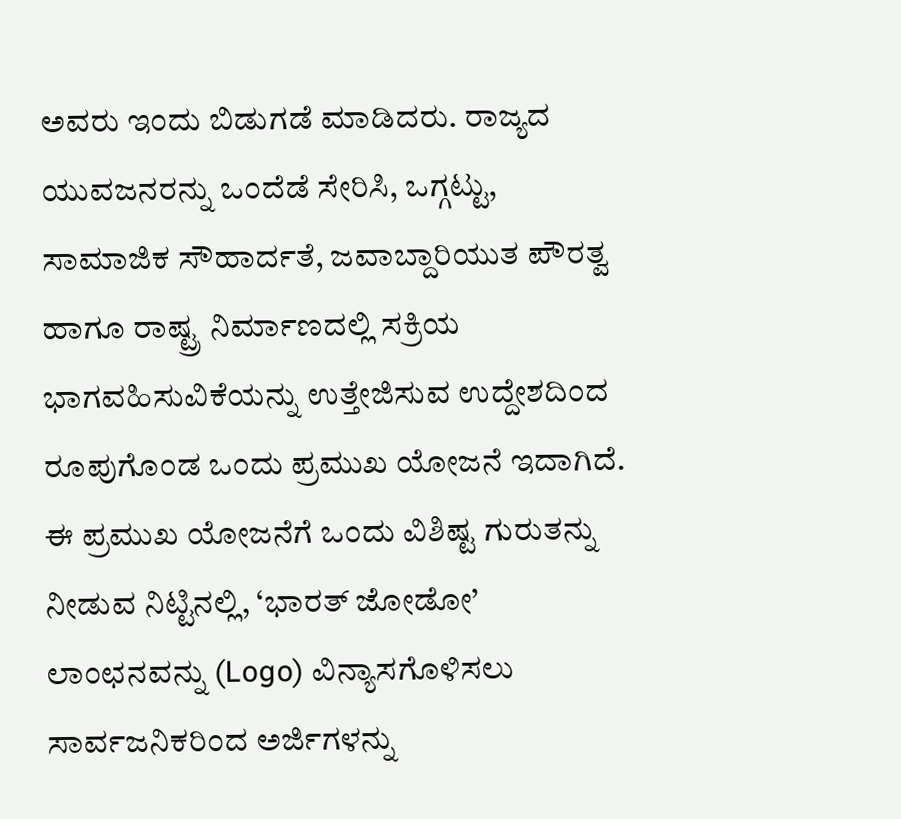ಅವರು ಇಂದು ಬಿಡುಗಡೆ ಮಾಡಿದರು. ರಾಜ್ಯದ ಯುವಜನರನ್ನು ಒಂದೆಡೆ ಸೇರಿಸಿ, ಒಗ್ಗಟ್ಟು, ಸಾಮಾಜಿಕ ಸೌಹಾರ್ದತೆ, ಜವಾಬ್ದಾರಿಯುತ ಪೌರತ್ವ ಹಾಗೂ ರಾಷ್ಟ್ರ ನಿರ್ಮಾಣದಲ್ಲಿ ಸಕ್ರಿಯ ಭಾಗವಹಿಸುವಿಕೆಯನ್ನು ಉತ್ತೇಜಿಸುವ ಉದ್ದೇಶದಿಂದ ರೂಪುಗೊಂಡ ಒಂದು ಪ್ರಮುಖ ಯೋಜನೆ ಇದಾಗಿದೆ. ಈ ಪ್ರಮುಖ ಯೋಜನೆಗೆ ಒಂದು ವಿಶಿಷ್ಟ ಗುರುತನ್ನು ನೀಡುವ ನಿಟ್ಟಿನಲ್ಲಿ, ‘ಭಾರತ್ ಜೋಡೋ’ ಲಾಂಛನವನ್ನು (Logo) ವಿನ್ಯಾಸಗೊಳಿಸಲು ಸಾರ್ವಜನಿಕರಿಂದ ಅರ್ಜಿಗಳನ್ನು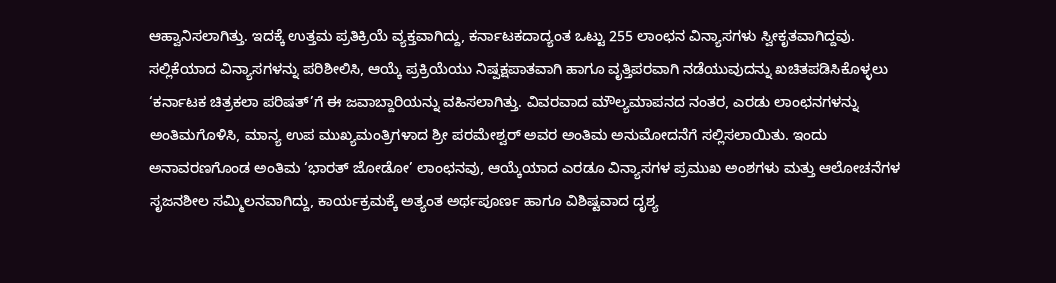ಆಹ್ವಾನಿಸಲಾಗಿತ್ತು. ಇದಕ್ಕೆ ಉತ್ತಮ ಪ್ರತಿಕ್ರಿಯೆ ವ್ಯಕ್ತವಾಗಿದ್ದು, ಕರ್ನಾಟಕದಾದ್ಯಂತ ಒಟ್ಟು 255 ಲಾಂಛನ ವಿನ್ಯಾಸಗಳು ಸ್ವೀಕೃತವಾಗಿದ್ದವು. ಸಲ್ಲಿಕೆಯಾದ ವಿನ್ಯಾಸಗಳನ್ನು ಪರಿಶೀಲಿಸಿ, ಆಯ್ಕೆ ಪ್ರಕ್ರಿಯೆಯು ನಿಷ್ಪಕ್ಷಪಾತವಾಗಿ ಹಾಗೂ ವೃತ್ತಿಪರವಾಗಿ ನಡೆಯುವುದನ್ನು ಖಚಿತಪಡಿಸಿಕೊಳ್ಳಲು ‘ಕರ್ನಾಟಕ ಚಿತ್ರಕಲಾ ಪರಿಷತ್’ಗೆ ಈ ಜವಾಬ್ದಾರಿಯನ್ನು ವಹಿಸಲಾಗಿತ್ತು. ವಿವರವಾದ ಮೌಲ್ಯಮಾಪನದ ನಂತರ, ಎರಡು ಲಾಂಛನಗಳನ್ನು ಅಂತಿಮಗೊಳಿಸಿ, ಮಾನ್ಯ ಉಪ ಮುಖ್ಯಮಂತ್ರಿಗಳಾದ ಶ್ರೀ ಪರಮೇಶ್ವರ್ ಅವರ ಅಂತಿಮ ಅನುಮೋದನೆಗೆ ಸಲ್ಲಿಸಲಾಯಿತು. ಇಂದು ಅನಾವರಣಗೊಂಡ ಅಂತಿಮ ‘ಭಾರತ್ ಜೋಡೋ’ ಲಾಂಛನವು, ಆಯ್ಕೆಯಾದ ಎರಡೂ ವಿನ್ಯಾಸಗಳ ಪ್ರಮುಖ ಅಂಶಗಳು ಮತ್ತು ಆಲೋಚನೆಗಳ ಸೃಜನಶೀಲ ಸಮ್ಮಿಲನವಾಗಿದ್ದು, ಕಾರ್ಯಕ್ರಮಕ್ಕೆ ಅತ್ಯಂತ ಅರ್ಥಪೂರ್ಣ ಹಾಗೂ ವಿಶಿಷ್ಟವಾದ ದೃಶ್ಯ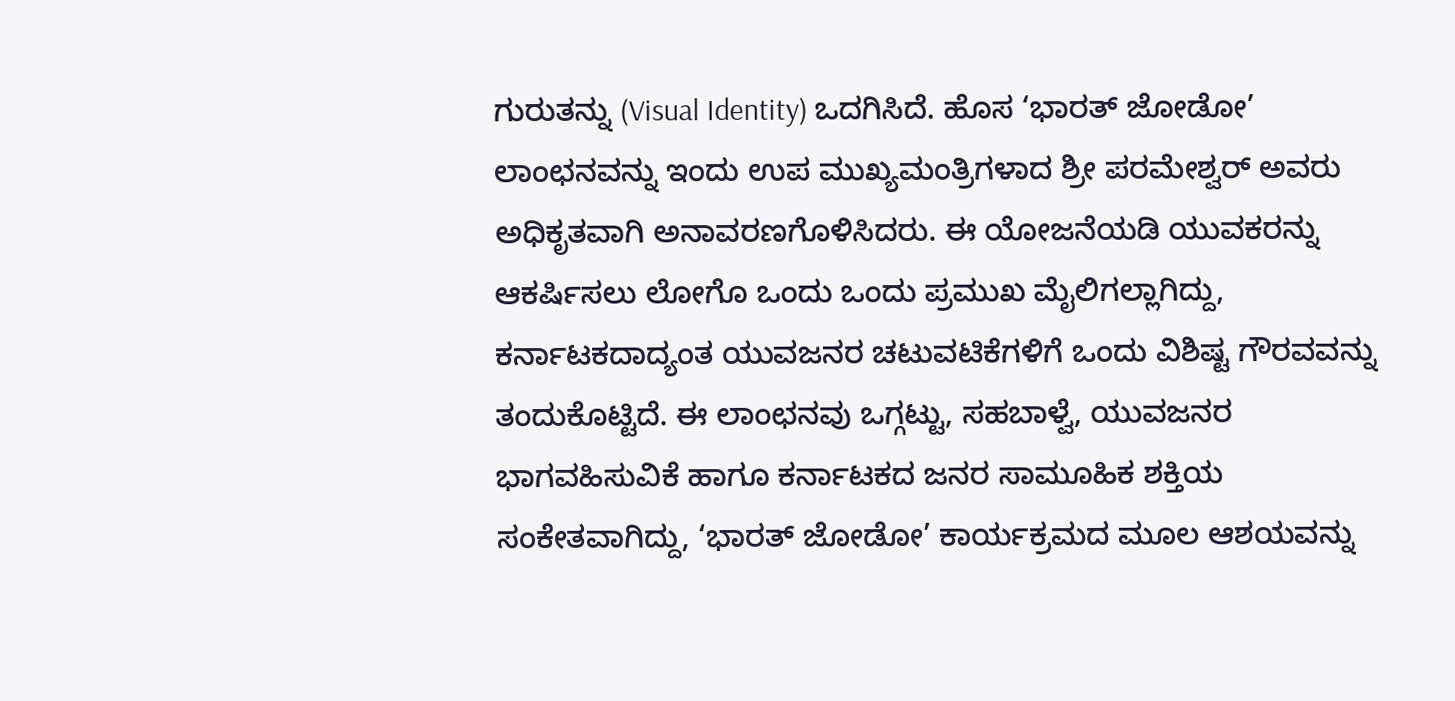ಗುರುತನ್ನು (Visual Identity) ಒದಗಿಸಿದೆ. ಹೊಸ ‘ಭಾರತ್ ಜೋಡೋ’ ಲಾಂಛನವನ್ನು ಇಂದು ಉಪ ಮುಖ್ಯಮಂತ್ರಿಗಳಾದ ಶ್ರೀ ಪರಮೇಶ್ವರ್ ಅವರು ಅಧಿಕೃತವಾಗಿ ಅನಾವರಣಗೊಳಿಸಿದರು. ಈ ಯೋಜನೆಯಡಿ ಯುವಕರನ್ನು ಆಕರ್ಷಿಸಲು ಲೋಗೊ ಒಂದು ಒಂದು ಪ್ರಮುಖ ಮೈಲಿಗಲ್ಲಾಗಿದ್ದು, ಕರ್ನಾಟಕದಾದ್ಯಂತ ಯುವಜನರ ಚಟುವಟಿಕೆಗಳಿಗೆ ಒಂದು ವಿಶಿಷ್ಟ ಗೌರವವನ್ನು ತಂದುಕೊಟ್ಟಿದೆ. ಈ ಲಾಂಛನವು ಒಗ್ಗಟ್ಟು, ಸಹಬಾಳ್ವೆ, ಯುವಜನರ ಭಾಗವಹಿಸುವಿಕೆ ಹಾಗೂ ಕರ್ನಾಟಕದ ಜನರ ಸಾಮೂಹಿಕ ಶಕ್ತಿಯ ಸಂಕೇತವಾಗಿದ್ದು, ‘ಭಾರತ್ ಜೋಡೋ’ ಕಾರ್ಯಕ್ರಮದ ಮೂಲ ಆಶಯವನ್ನು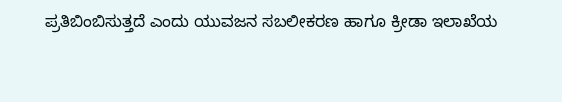ಪ್ರತಿಬಿಂಬಿಸುತ್ತದೆ ಎಂದು ಯುವಜನ ಸಬಲೀಕರಣ ಹಾಗೂ ಕ್ರೀಡಾ ಇಲಾಖೆಯ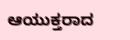ಆಯುಕ್ತರಾದ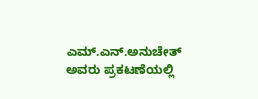ಎಮ್.ಎನ್.ಅನುಚೇತ್ ಅವರು ಪ್ರಕಟಣೆಯಲ್ಲಿ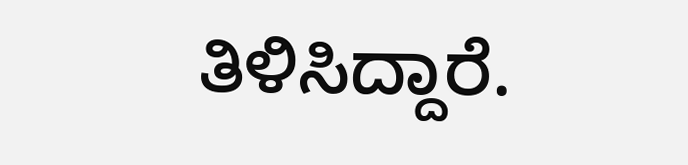ತಿಳಿಸಿದ್ದಾರೆ.